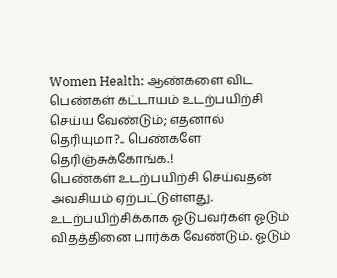Women Health: ஆண்களை விட பெண்கள் கட்டாயம் உடற்பயிற்சி செய்ய வேண்டும்; எதனால் தெரியுமா?.. பெண்களே தெரிஞ்சுக்கோங்க.!
பெண்கள் உடற்பயிற்சி செய்வதன் அவசியம் ஏற்பட்டுள்ளது. உடற்பயிற்சிக்காக ஓடுபவர்கள் ஓடும் விதத்தினை பார்க்க வேண்டும். ஓடும்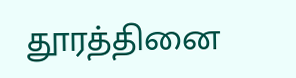தூரத்தினை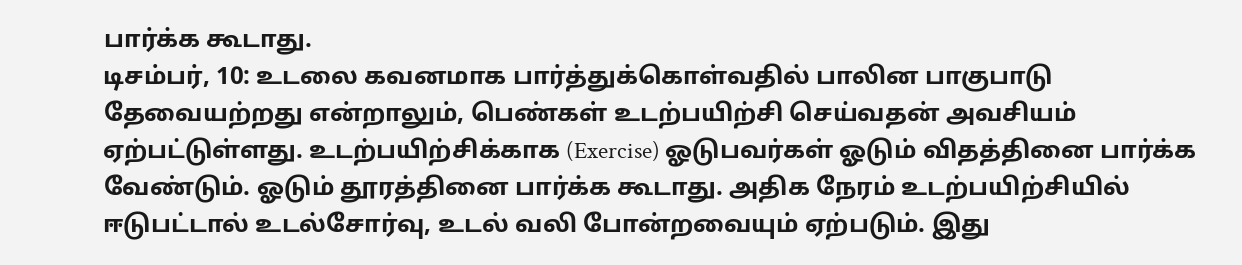பார்க்க கூடாது.
டிசம்பர், 10: உடலை கவனமாக பார்த்துக்கொள்வதில் பாலின பாகுபாடு தேவையற்றது என்றாலும், பெண்கள் உடற்பயிற்சி செய்வதன் அவசியம் ஏற்பட்டுள்ளது. உடற்பயிற்சிக்காக (Exercise) ஓடுபவர்கள் ஓடும் விதத்தினை பார்க்க வேண்டும். ஓடும் தூரத்தினை பார்க்க கூடாது. அதிக நேரம் உடற்பயிற்சியில் ஈடுபட்டால் உடல்சோர்வு, உடல் வலி போன்றவையும் ஏற்படும். இது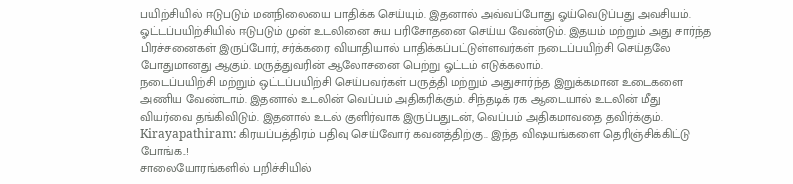பயிற்சியில் ஈடுபடும் மனநிலையை பாதிக்க செய்யும். இதனால் அவ்வப்போது ஓய்வெடுப்பது அவசியம்.
ஓட்டப்பயிற்சியில் ஈடுபடும் முன் உடலினை சுய பரிசோதனை செய்ய வேண்டும். இதயம் மற்றும் அது சார்ந்த பிரச்சனைகள் இருப்போர், சர்க்கரை வியாதியால் பாதிக்கப்பட்டுள்ளவர்கள் நடைப்பயிற்சி செய்தலே போதுமானது ஆகும். மருத்துவரின் ஆலோசனை பெற்று ஓட்டம் எடுக்கலாம்.
நடைப்பயிற்சி மற்றும் ஒட்டப்பயிற்சி செய்பவர்கள் பருத்தி மற்றும் அதுசார்ந்த இறுக்கமான உடைகளை அணிய வேண்டாம். இதனால் உடலின் வெப்பம் அதிகரிக்கும். சிந்தடிக் ரக ஆடையால் உடலின் மீது வியர்வை தங்கிவிடும். இதனால் உடல் குளிர்வாக இருப்பதுடன், வெப்பம் அதிகமாவதை தவிர்க்கும். Kirayapathiram: கிரயப்பத்திரம் பதிவு செய்வோர் கவனத்திற்கு.. இந்த விஷயங்களை தெரிஞ்சிக்கிட்டு போங்க..!
சாலையோரங்களில் பறிச்சியில்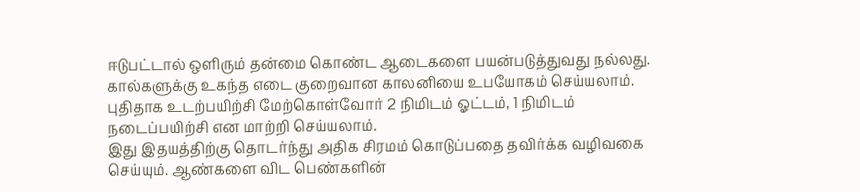ஈடுபட்டால் ஒளிரும் தன்மை கொண்ட ஆடைகளை பயன்படுத்துவது நல்லது. கால்களுக்கு உகந்த எடை குறைவான காலனியை உபயோகம் செய்யலாம். புதிதாக உடற்பயிற்சி மேற்கொள்வோர் 2 நிமிடம் ஓட்டம், 1 நிமிடம் நடைப்பயிற்சி என மாற்றி செய்யலாம்.
இது இதயத்திற்கு தொடர்ந்து அதிக சிரமம் கொடுப்பதை தவிர்க்க வழிவகை செய்யும். ஆண்களை விட பெண்களின்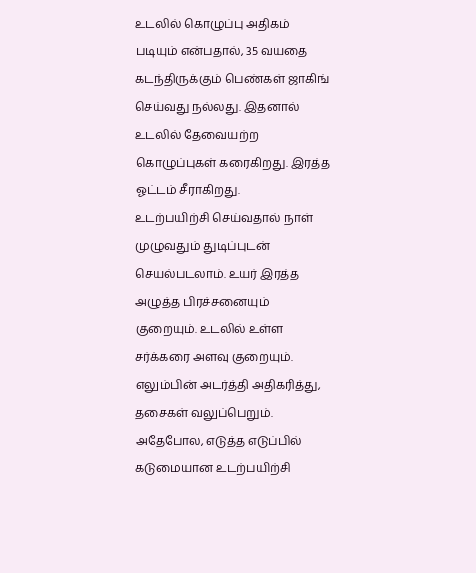உடலில் கொழுப்பு அதிகம் படியும் என்பதால், 35 வயதை கடந்திருக்கும் பெண்கள் ஜாகிங் செய்வது நல்லது. இதனால் உடலில் தேவையற்ற கொழுப்புகள் கரைகிறது. இரத்த ஓட்டம் சீராகிறது.
உடற்பயிற்சி செய்வதால் நாள் முழுவதும் துடிப்புடன் செயல்படலாம். உயர் இரத்த அழுத்த பிரச்சனையும் குறையும். உடலில் உள்ள சர்க்கரை அளவு குறையும். எலும்பின் அடர்த்தி அதிகரித்து, தசைகள் வலுப்பெறும். அதேபோல, எடுத்த எடுப்பில் கடுமையான உடற்பயிற்சி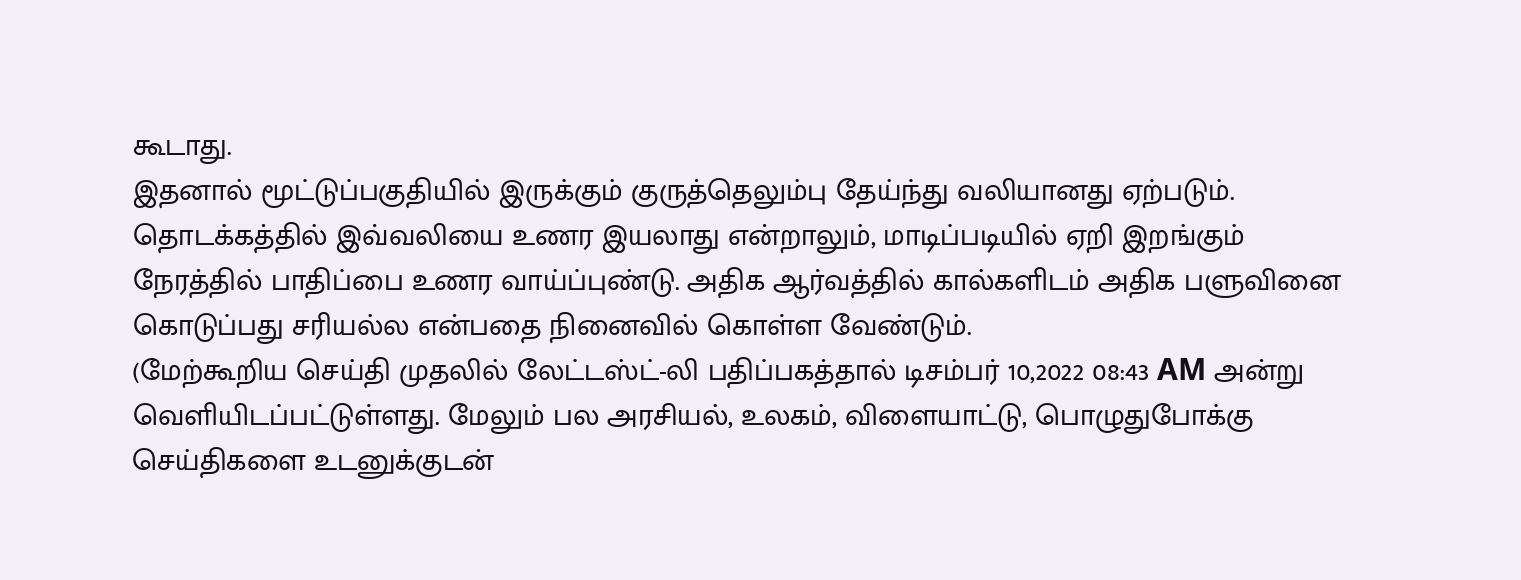கூடாது.
இதனால் மூட்டுப்பகுதியில் இருக்கும் குருத்தெலும்பு தேய்ந்து வலியானது ஏற்படும். தொடக்கத்தில் இவ்வலியை உணர இயலாது என்றாலும், மாடிப்படியில் ஏறி இறங்கும் நேரத்தில் பாதிப்பை உணர வாய்ப்புண்டு. அதிக ஆர்வத்தில் கால்களிடம் அதிக பளுவினை கொடுப்பது சரியல்ல என்பதை நினைவில் கொள்ள வேண்டும்.
(மேற்கூறிய செய்தி முதலில் லேட்டஸ்ட்-லி பதிப்பகத்தால் டிசம்பர் 10,2022 08:43 AM அன்று வெளியிடப்பட்டுள்ளது. மேலும் பல அரசியல், உலகம், விளையாட்டு, பொழுதுபோக்கு செய்திகளை உடனுக்குடன்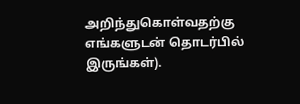அறிந்துகொள்வதற்கு எங்களுடன் தொடர்பில் இருங்கள்).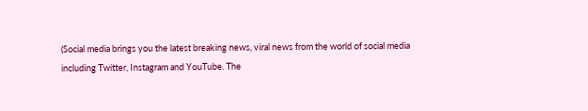(Social media brings you the latest breaking news, viral news from the world of social media including Twitter, Instagram and YouTube. The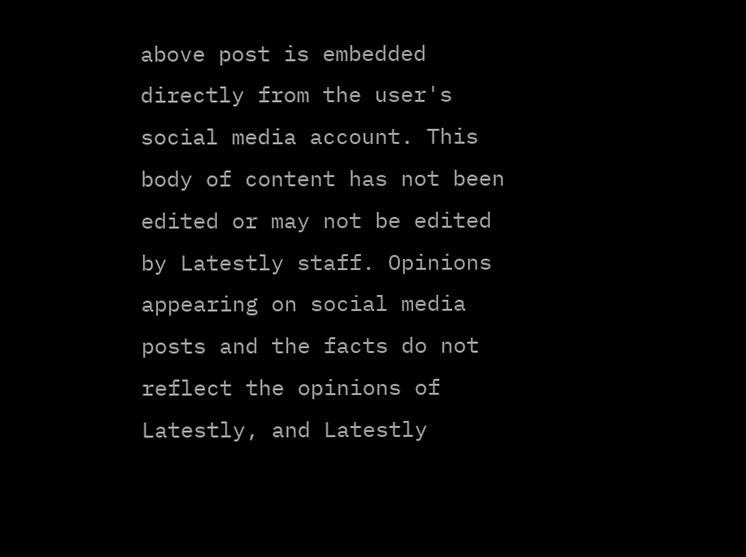above post is embedded directly from the user's social media account. This body of content has not been edited or may not be edited by Latestly staff. Opinions appearing on social media posts and the facts do not reflect the opinions of Latestly, and Latestly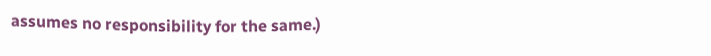assumes no responsibility for the same.)